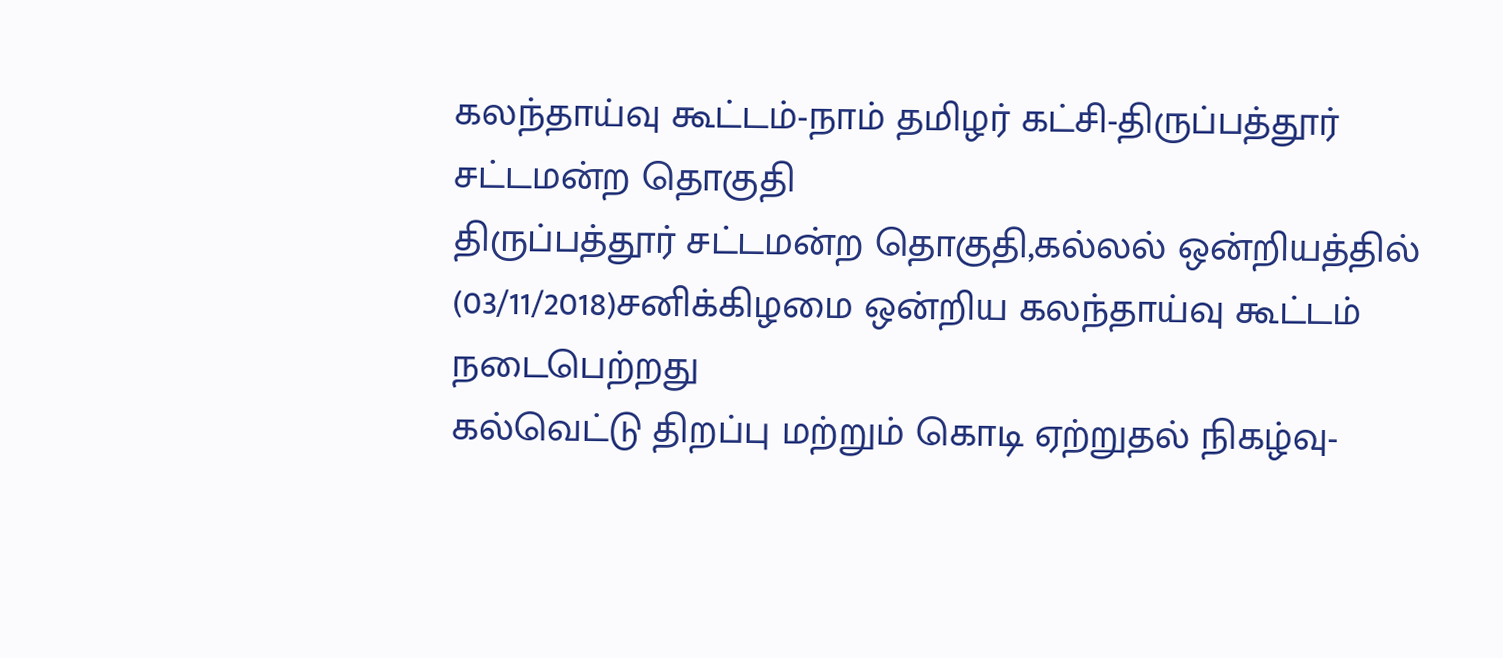கலந்தாய்வு கூட்டம்-நாம் தமிழர் கட்சி-திருப்பத்தூர் சட்டமன்ற தொகுதி
திருப்பத்தூர் சட்டமன்ற தொகுதி,கல்லல் ஒன்றியத்தில் (03/11/2018)சனிக்கிழமை ஒன்றிய கலந்தாய்வு கூட்டம் நடைபெற்றது
கல்வெட்டு திறப்பு மற்றும் கொடி ஏற்றுதல் நிகழ்வு-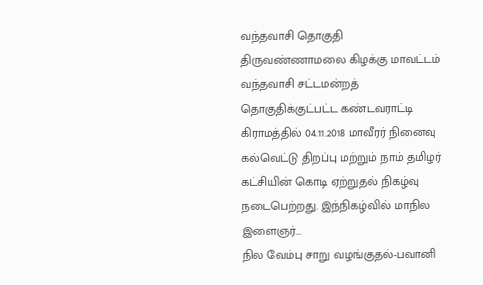வந்தவாசி தொகுதி
திருவண்ணாமலை கிழக்கு மாவட்டம் வந்தவாசி சட்டமன்றத் தொகுதிக்குட்பட்ட கண்டவராட்டி கிராமத்தில் 04.11.2018 மாவீரர் நினைவு கல்வெட்டு திறப்பு மற்றும் நாம் தமிழர் கட்சியின் கொடி ஏற்றுதல் நிகழ்வு நடைபெற்றது. இந்நிகழ்வில் மாநில இளைஞர்...
நில வேம்பு சாறு வழங்குதல்-பவானி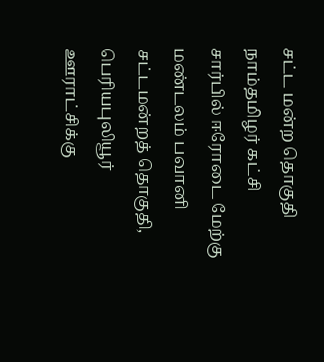சட்ட மன்ற தொகுதி
நாம்தமிழர் கட்சி சார்பில் ஈரோடை மேற்கு மண்டலம் பவானி சட்டமன்றத் தொகுதி, பெரியபுலியூர் ஊராட்சிக்கு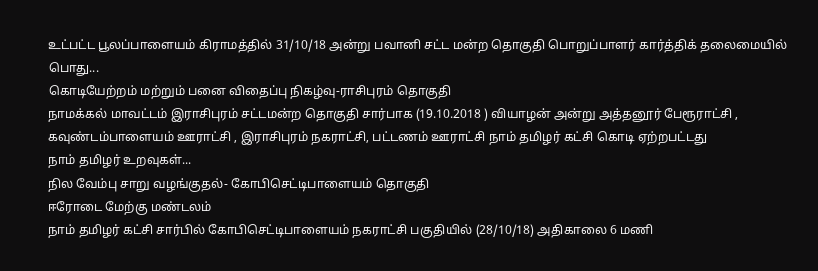உட்பட்ட பூலப்பாளையம் கிராமத்தில் 31/10/18 அன்று பவானி சட்ட மன்ற தொகுதி பொறுப்பாளர் கார்த்திக் தலைமையில் பொது...
கொடியேற்றம் மற்றும் பனை விதைப்பு நிகழ்வு-ராசிபுரம் தொகுதி
நாமக்கல் மாவட்டம் இராசிபுரம் சட்டமன்ற தொகுதி சார்பாக (19.10.2018 ) வியாழன் அன்று அத்தனூர் பேரூராட்சி , கவுண்டம்பாளையம் ஊராட்சி , இராசிபுரம் நகராட்சி, பட்டணம் ஊராட்சி நாம் தமிழர் கட்சி கொடி ஏற்றபட்டது
நாம் தமிழர் உறவுகள்...
நில வேம்பு சாறு வழங்குதல்- கோபிசெட்டிபாளையம் தொகுதி
ஈரோடை மேற்கு மண்டலம்
நாம் தமிழர் கட்சி சார்பில் கோபிசெட்டிபாளையம் நகராட்சி பகுதியில் (28/10/18) அதிகாலை 6 மணி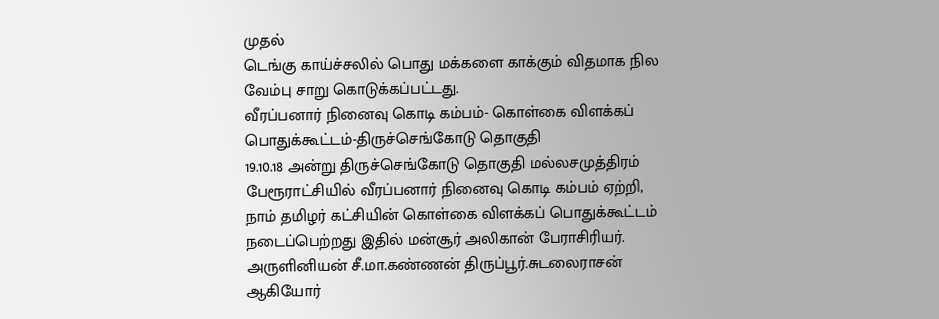முதல்
டெங்கு காய்ச்சலில் பொது மக்களை காக்கும் விதமாக நில வேம்பு சாறு கொடுக்கப்பட்டது.
வீரப்பனார் நினைவு கொடி கம்பம்- கொள்கை விளக்கப் பொதுக்கூட்டம்-திருச்செங்கோடு தொகுதி
19.10.18 அன்று திருச்செங்கோடு தொகுதி மல்லசமுத்திரம் பேரூராட்சியில் வீரப்பனார் நினைவு கொடி கம்பம் ஏற்றி, நாம் தமிழர் கட்சியின் கொள்கை விளக்கப் பொதுக்கூட்டம் நடைப்பெற்றது இதில் மன்சூர் அலிகான் பேராசிரியர். அருளினியன் சீ.மா.கண்ணன் திருப்பூர்.சுடலைராசன் ஆகியோர்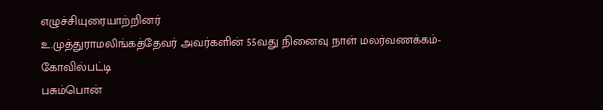எழுச்சியுரையாற்றினர்
உ.முத்துராமலிங்கத்தேவர் அவர்களின் 55வது நினைவு நாள் மலர்வணக்கம்-கோவில்பட்டி
பசும்பொன்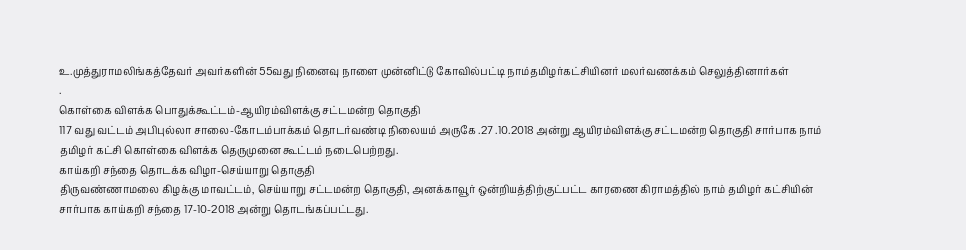உ.முத்துராமலிங்கத்தேவர் அவர்களின் 55வது நினைவு நாளை முன்னிட்டு கோவில்பட்டி நாம்தமிழர்கட்சியினர் மலர்வணக்கம் செலுத்தினார்கள்
.
கொள்கை விளக்க பொதுக்கூட்டம்-ஆயிரம்விளக்கு சட்டமன்ற தொகுதி
117 வது வட்டம் அபிபுல்லா சாலை-கோடம்பாக்கம் தொடர்வண்டி நிலையம் அருகே .27 .10.2018 அன்று ஆயிரம்விளக்கு சட்டமன்ற தொகுதி சார்பாக நாம் தமிழர் கட்சி கொள்கை விளக்க தெருமுனை கூட்டம் நடைபெற்றது.
காய்கறி சந்தை தொடக்க விழா-செய்யாறு தொகுதி
திருவண்ணாமலை கிழக்கு மாவட்டம், செய்யாறு சட்டமன்ற தொகுதி, அனக்காவூர் ஒன்றியத்திற்குட்பட்ட காரணை கிராமத்தில் நாம் தமிழர் கட்சியின் சார்பாக காய்கறி சந்தை 17-10-2018 அன்று தொடங்கப்பட்டது.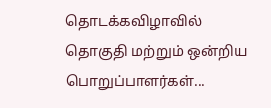தொடக்கவிழாவில் தொகுதி மற்றும் ஒன்றிய பொறுப்பாளர்கள்...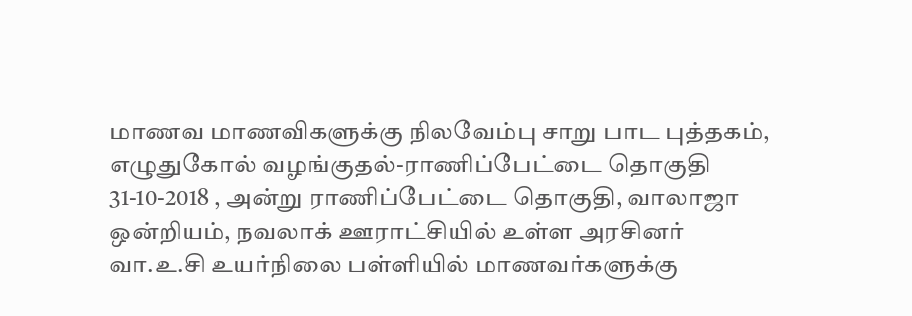மாணவ மாணவிகளுக்கு நிலவேம்பு சாறு பாட புத்தகம், எழுதுகோல் வழங்குதல்-ராணிப்பேட்டை தொகுதி
31-10-2018 , அன்று ராணிப்பேட்டை தொகுதி, வாலாஜா ஒன்றியம், நவலாக் ஊராட்சியில் உள்ள அரசினர் வா.உ.சி உயர்நிலை பள்ளியில் மாணவர்களுக்கு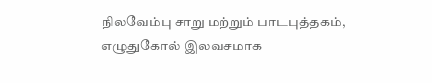நிலவேம்பு சாறு மற்றும் பாடபுத்தகம், எழுதுகோல் இலவசமாக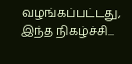வழங்கப்பட்டது, இந்த நிகழ்ச்சி...